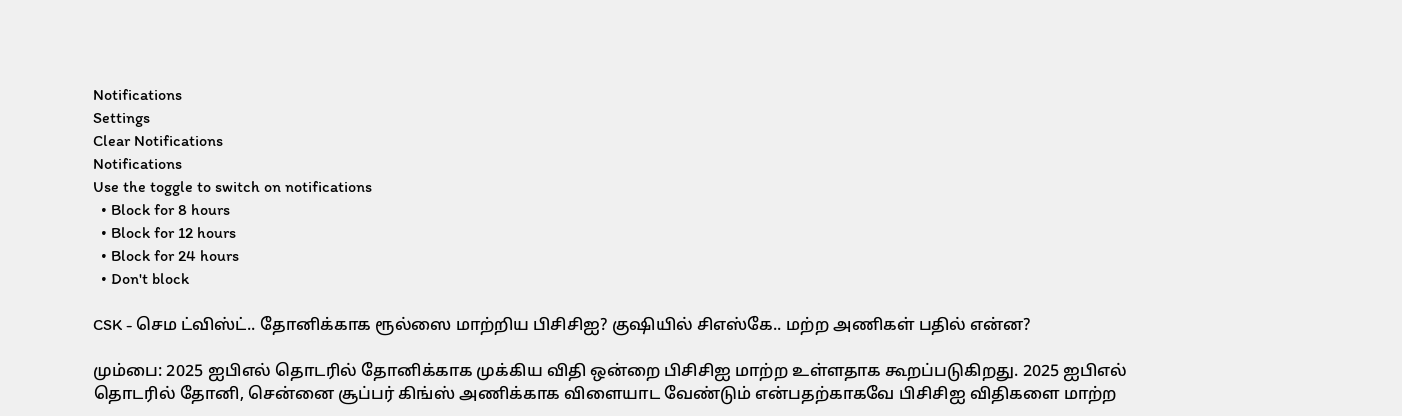Notifications
Settings
Clear Notifications
Notifications
Use the toggle to switch on notifications
  • Block for 8 hours
  • Block for 12 hours
  • Block for 24 hours
  • Don't block

CSK - செம ட்விஸ்ட்.. தோனிக்காக ரூல்ஸை மாற்றிய பிசிசிஐ? குஷியில் சிஎஸ்கே.. மற்ற அணிகள் பதில் என்ன?

மும்பை: 2025 ஐபிஎல் தொடரில் தோனிக்காக முக்கிய விதி ஒன்றை பிசிசிஐ மாற்ற உள்ளதாக கூறப்படுகிறது. 2025 ஐபிஎல் தொடரில் தோனி, சென்னை சூப்பர் கிங்ஸ் அணிக்காக விளையாட வேண்டும் என்பதற்காகவே பிசிசிஐ விதிகளை மாற்ற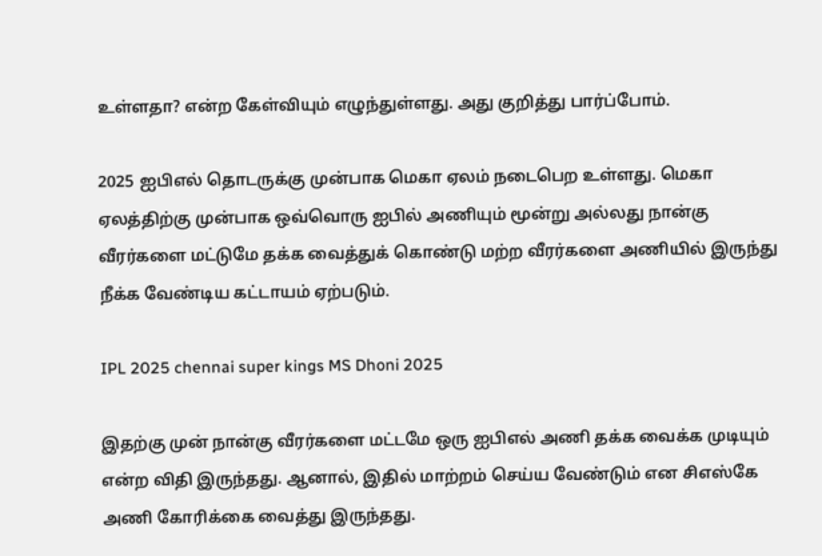உள்ளதா? என்ற கேள்வியும் எழுந்துள்ளது. அது குறித்து பார்ப்போம்.

2025 ஐபிஎல் தொடருக்கு முன்பாக மெகா ஏலம் நடைபெற உள்ளது. மெகா ஏலத்திற்கு முன்பாக ஒவ்வொரு ஐபில் அணியும் மூன்று அல்லது நான்கு வீரர்களை மட்டுமே தக்க வைத்துக் கொண்டு மற்ற வீரர்களை அணியில் இருந்து நீக்க வேண்டிய கட்டாயம் ஏற்படும்.

IPL 2025 chennai super kings MS Dhoni 2025

இதற்கு முன் நான்கு வீரர்களை மட்டமே ஒரு ஐபிஎல் அணி தக்க வைக்க முடியும் என்ற விதி இருந்தது. ஆனால், இதில் மாற்றம் செய்ய வேண்டும் என சிஎஸ்கே அணி கோரிக்கை வைத்து இருந்தது.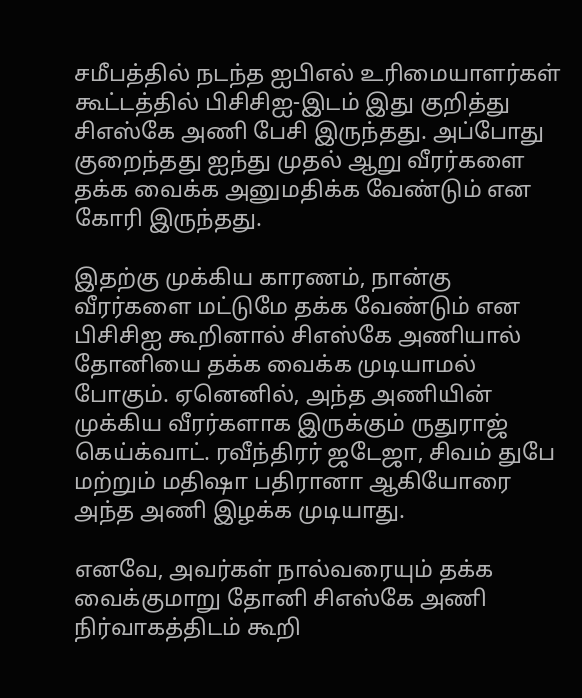சமீபத்தில் நடந்த ஐபிஎல் உரிமையாளர்கள் கூட்டத்தில் பிசிசிஐ-இடம் இது குறித்து சிஎஸ்கே அணி பேசி இருந்தது. அப்போது குறைந்தது ஐந்து முதல் ஆறு வீரர்களை தக்க வைக்க அனுமதிக்க வேண்டும் என கோரி இருந்தது.

இதற்கு முக்கிய காரணம், நான்கு வீரர்களை மட்டுமே தக்க வேண்டும் என பிசிசிஐ கூறினால் சிஎஸ்கே அணியால் தோனியை தக்க வைக்க முடியாமல் போகும். ஏனெனில், அந்த அணியின் முக்கிய வீரர்களாக இருக்கும் ருதுராஜ் கெய்க்வாட். ரவீந்திரர் ஜடேஜா, சிவம் துபே மற்றும் மதிஷா பதிரானா ஆகியோரை அந்த அணி இழக்க முடியாது.

எனவே, அவர்கள் நால்வரையும் தக்க வைக்குமாறு தோனி சிஎஸ்கே அணி நிர்வாகத்திடம் கூறி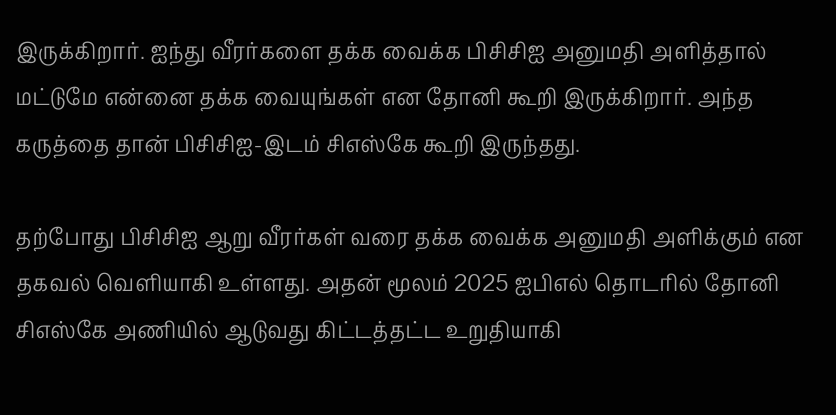இருக்கிறார். ஐந்து வீரர்களை தக்க வைக்க பிசிசிஐ அனுமதி அளித்தால் மட்டுமே என்னை தக்க வையுங்கள் என தோனி கூறி இருக்கிறார். அந்த கருத்தை தான் பிசிசிஐ-இடம் சிஎஸ்கே கூறி இருந்தது.

தற்போது பிசிசிஐ ஆறு வீரர்கள் வரை தக்க வைக்க அனுமதி அளிக்கும் என தகவல் வெளியாகி உள்ளது. அதன் மூலம் 2025 ஐபிஎல் தொடரில் தோனி சிஎஸ்கே அணியில் ஆடுவது கிட்டத்தட்ட உறுதியாகி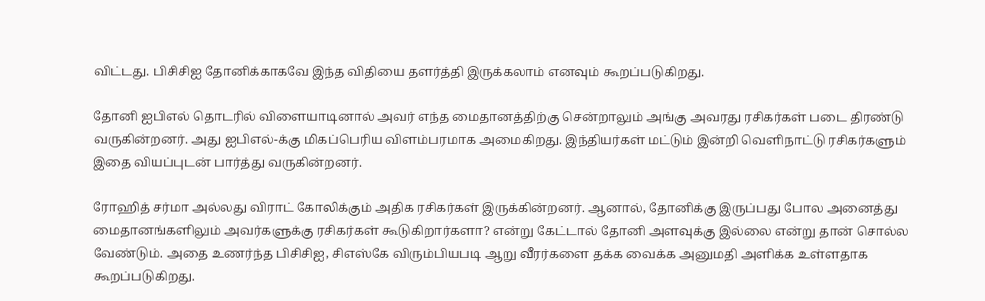விட்டது. பிசிசிஐ தோனிக்காகவே இந்த விதியை தளர்த்தி இருக்கலாம் எனவும் கூறப்படுகிறது.

தோனி ஐபிஎல் தொடரில் விளையாடினால் அவர் எந்த மைதானத்திற்கு சென்றாலும் அங்கு அவரது ரசிகர்கள் படை திரண்டு வருகின்றனர். அது ஐபிஎல்-க்கு மிகப்பெரிய விளம்பரமாக அமைகிறது. இந்தியர்கள் மட்டும் இன்றி வெளிநாட்டு ரசிகர்களும் இதை வியப்புடன் பார்த்து வருகின்றனர்.

ரோஹித் சர்மா அல்லது விராட் கோலிக்கும் அதிக ரசிகர்கள் இருக்கின்றனர். ஆனால், தோனிக்கு இருப்பது போல அனைத்து மைதானங்களிலும் அவர்களுக்கு ரசிகர்கள் கூடுகிறார்களா? என்று கேட்டால் தோனி அளவுக்கு இல்லை என்று தான் சொல்ல வேண்டும். அதை உணர்ந்த பிசிசிஐ, சிஎஸ்கே விரும்பியபடி ஆறு வீரர்களை தக்க வைக்க அனுமதி அளிக்க உள்ளதாக கூறப்படுகிறது.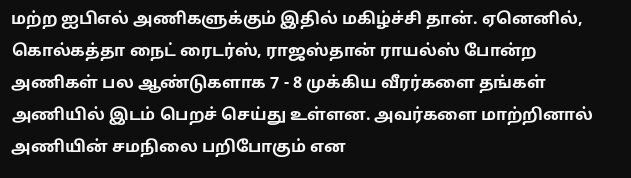மற்ற ஐபிஎல் அணிகளுக்கும் இதில் மகிழ்ச்சி தான். ஏனெனில், கொல்கத்தா நைட் ரைடர்ஸ், ராஜஸ்தான் ராயல்ஸ் போன்ற அணிகள் பல ஆண்டுகளாக 7 - 8 முக்கிய வீரர்களை தங்கள் அணியில் இடம் பெறச் செய்து உள்ளன. அவர்களை மாற்றினால் அணியின் சமநிலை பறிபோகும் என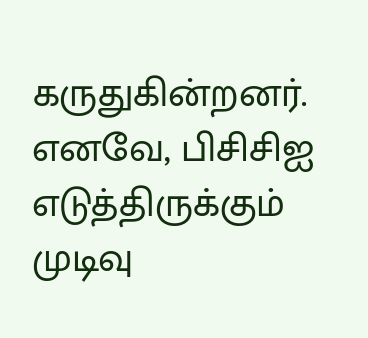கருதுகின்றனர். எனவே, பிசிசிஐ எடுத்திருக்கும் முடிவு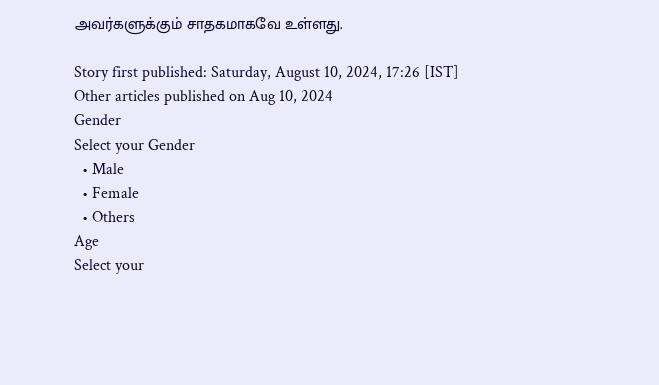அவர்களுக்கும் சாதகமாகவே உள்ளது.

Story first published: Saturday, August 10, 2024, 17:26 [IST]
Other articles published on Aug 10, 2024
Gender
Select your Gender
  • Male
  • Female
  • Others
Age
Select your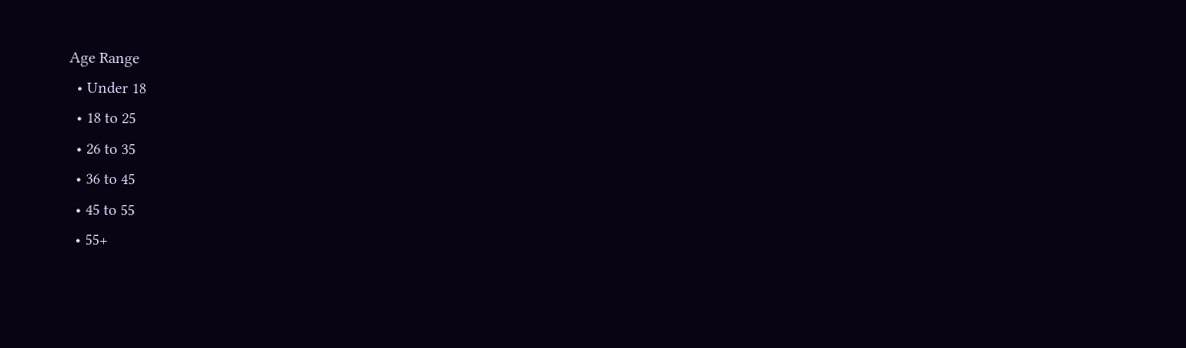Age Range
  • Under 18
  • 18 to 25
  • 26 to 35
  • 36 to 45
  • 45 to 55
  • 55+